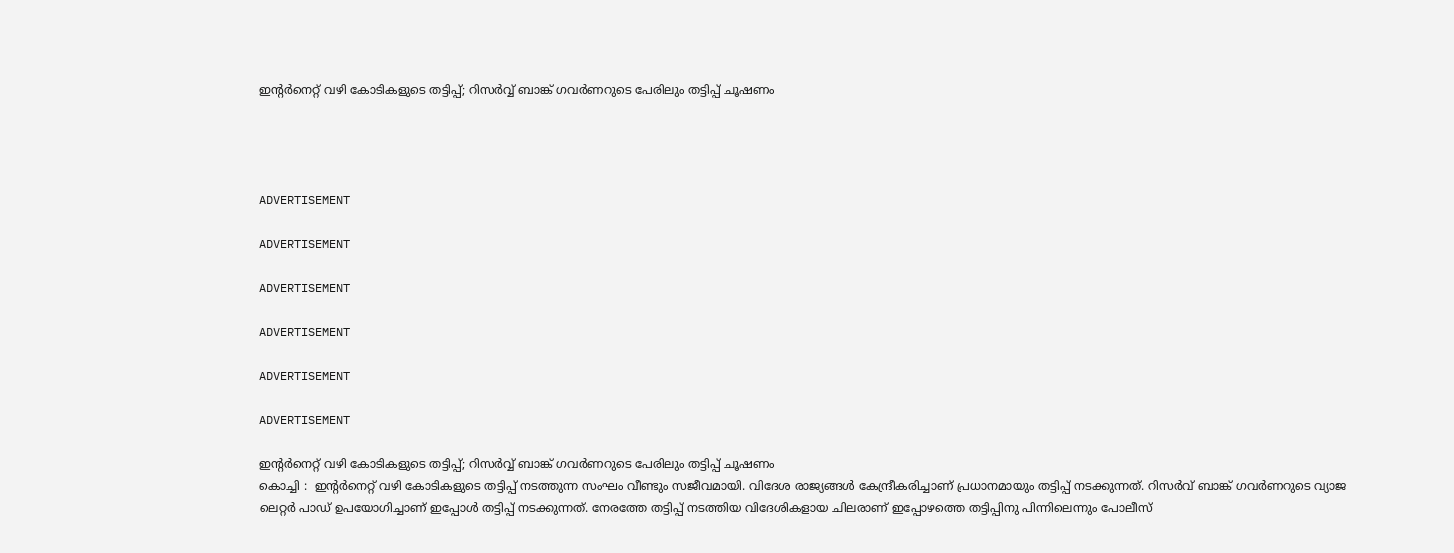ഇന്റര്‍നെറ്റ് വഴി കോടികളുടെ തട്ടിപ്പ്; റിസര്‍വ്വ് ബാങ്ക് ഗവര്‍ണറുടെ പേരിലും തട്ടിപ്പ് ചൂഷണം




ADVERTISEMENT

ADVERTISEMENT

ADVERTISEMENT

ADVERTISEMENT

ADVERTISEMENT

ADVERTISEMENT

ഇന്റര്‍നെറ്റ് വഴി കോടികളുടെ തട്ടിപ്പ്; റിസര്‍വ്വ് ബാങ്ക് ഗവര്‍ണറുടെ പേരിലും തട്ടിപ്പ് ചൂഷണം
കൊച്ചി :  ഇന്റര്‍നെറ്റ് വഴി കോടികളുടെ തട്ടിപ്പ് നടത്തുന്ന സംഘം വീണ്ടും സജീവമായി. വിദേശ രാജ്യങ്ങള്‍ കേന്ദ്രീകരിച്ചാണ് പ്രധാനമായും തട്ടിപ്പ് നടക്കുന്നത്. റിസര്‍വ് ബാങ്ക് ഗവര്‍ണറുടെ വ്യാജ ലെറ്റര്‍ പാഡ് ഉപയോഗിച്ചാണ് ഇപ്പോള്‍ തട്ടിപ്പ് നടക്കുന്നത്. നേരത്തേ തട്ടിപ്പ് നടത്തിയ വിദേശികളായ ചിലരാണ് ഇപ്പോഴത്തെ തട്ടിപ്പിനു പിന്നിലെന്നും പോലീസ്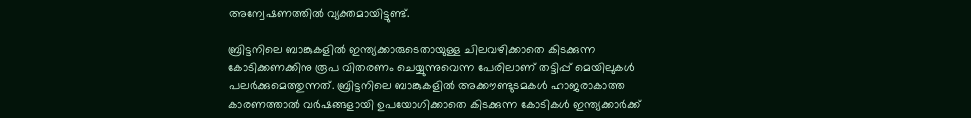അന്വേഷണത്തില്‍ വ്യക്തമായിട്ടുണ്ട്.

ബ്രിട്ടനിലെ ബാങ്കുകളില്‍ ഇന്ത്യക്കാരുടെതായുള്ള ചിലവഴിക്കാതെ കിടക്കുന്ന കോടിക്കണക്കിനു രൂപ വിതരണം ചെയ്യുന്നുവെന്ന പേരിലാണ് തട്ടിപ്പ് മെയിലുകള്‍ പലര്‍ക്കുമെത്തുന്നത്. ബ്രിട്ടനിലെ ബാങ്കുകളില്‍ അക്കൗണ്ടുടമകള്‍ ഹാജരാകാത്ത കാരണത്താല്‍ വര്‍ഷങ്ങളായി ഉപയോഗിക്കാതെ കിടക്കുന്ന കോടികള്‍ ഇന്ത്യക്കാര്‍ക്ക്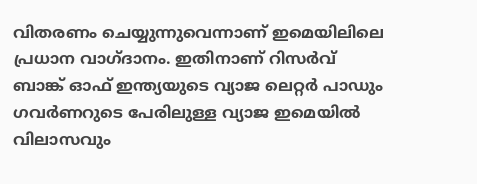വിതരണം ചെയ്യുന്നുവെന്നാണ് ഇമെയിലിലെ പ്രധാന വാഗ്ദാനം. ഇതിനാണ് റിസര്‍വ് ബാങ്ക് ഓഫ് ഇന്ത്യയുടെ വ്യാജ ലെറ്റര്‍ പാഡും ഗവര്‍ണറുടെ പേരിലുള്ള വ്യാജ ഇമെയില്‍ വിലാസവും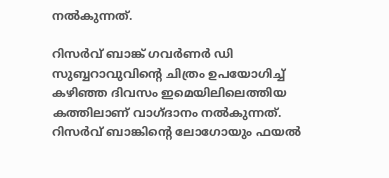നല്‍കുന്നത്.

റിസര്‍വ് ബാങ്ക് ഗവര്‍ണര്‍ ഡി സുബ്ബറാവുവിന്റെ ചിത്രം ഉപയോഗിച്ച് കഴിഞ്ഞ ദിവസം ഇമെയിലിലെത്തിയ കത്തിലാണ് വാഗ്ദാനം നല്‍കുന്നത്. റിസര്‍വ് ബാങ്കിന്റെ ലോഗോയും ഫയല്‍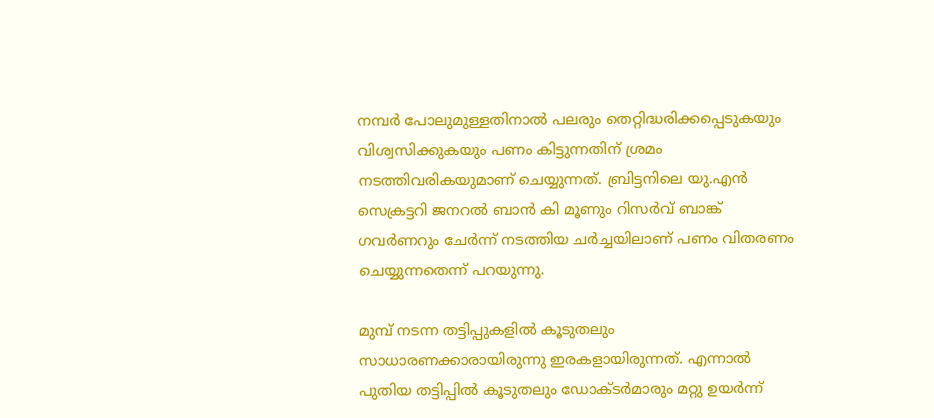നമ്പര്‍ പോലുമുള്ളതിനാല്‍ പലരും തെറ്റിദ്ധരിക്കപ്പെടുകയും വിശ്വസിക്കുകയും പണം കിട്ടുന്നതിന് ശ്രമം നടത്തിവരികയുമാണ് ചെയ്യുന്നത്. ബ്രിട്ടനിലെ യു.എന്‍ സെക്രട്ടറി ജനറല്‍ ബാന്‍ കി മൂണും റിസര്‍വ് ബാങ്ക് ഗവര്‍ണറും ചേര്‍ന്ന് നടത്തിയ ചര്‍ച്ചയിലാണ് പണം വിതരണം ചെയ്യുന്നതെന്ന് പറയുന്നു.

മുമ്പ് നടന്ന തട്ടിപ്പുകളില്‍ കൂടുതലും സാധാരണക്കാരായിരുന്നു ഇരകളായിരുന്നത്. എന്നാല്‍ പുതിയ തട്ടിപ്പില്‍ കൂടുതലും ഡോക്ടര്‍മാരും മറ്റു ഉയര്‍ന്ന്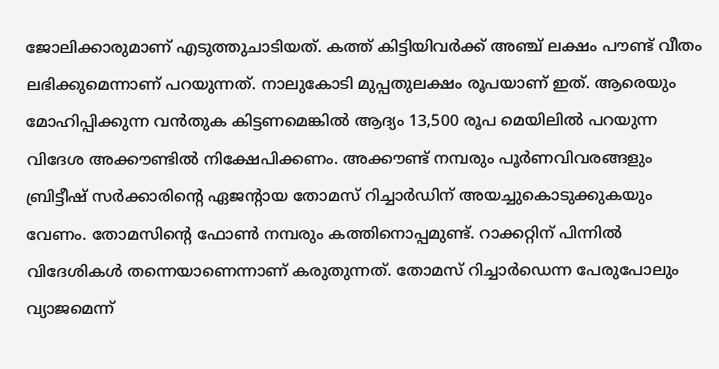ജോലിക്കാരുമാണ് എടുത്തുചാടിയത്. കത്ത് കിട്ടിയിവര്‍ക്ക് അഞ്ച് ലക്ഷം പൗണ്ട് വീതം ലഭിക്കുമെന്നാണ് പറയുന്നത്. നാലുകോടി മുപ്പതുലക്ഷം രൂപയാണ് ഇത്. ആരെയും മോഹിപ്പിക്കുന്ന വന്‍തുക കിട്ടണമെങ്കില്‍ ആദ്യം 13,500 രൂപ മെയിലില്‍ പറയുന്ന വിദേശ അക്കൗണ്ടില്‍ നിക്ഷേപിക്കണം. അക്കൗണ്ട് നമ്പരും പൂര്‍ണവിവരങ്ങളും ബ്രിട്ടീഷ് സര്‍ക്കാരിന്റെ ഏജന്റായ തോമസ് റിച്ചാര്‍ഡിന് അയച്ചുകൊടുക്കുകയും വേണം. തോമസിന്റെ ഫോണ്‍ നമ്പരും കത്തിനൊപ്പമുണ്ട്. റാക്കറ്റിന് പിന്നില്‍ വിദേശികള്‍ തന്നെയാണെന്നാണ് കരുതുന്നത്. തോമസ് റിച്ചാര്‍ഡെന്ന പേരുപോലും വ്യാജമെന്ന്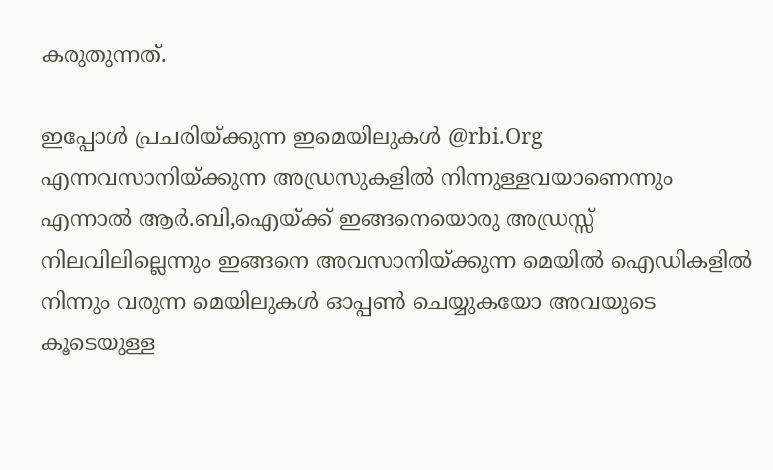കരുതുന്നത്.

ഇപ്പോള്‍ പ്രചരിയ്ക്കുന്ന ഇമെയിലുകള്‍ @rbi.Org എന്നവസാനിയ്ക്കുന്ന അഡ്രസുകളില്‍ നിന്നുള്ളവയാണെന്നും എന്നാല്‍ ആര്‍.ബി,ഐയ്ക്ക് ഇങ്ങനെയൊരു അഡ്രസ്സ് നിലവിലില്ലെന്നും ഇങ്ങനെ അവസാനിയ്ക്കുന്ന മെയില്‍ ഐഡികളില്‍ നിന്നും വരുന്ന മെയിലുകള്‍ ഓപ്പണ്‍ ചെയ്യുകയോ അവയുടെ കൂടെയുള്ള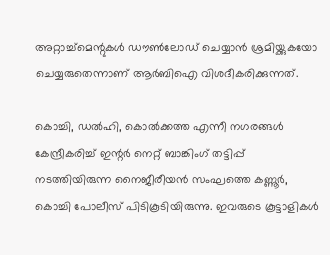അറ്റാച്ച്‌മെന്റുകള്‍ ഡൗണ്‍ലോഡ് ചെയ്യാന്‍ ശ്രമിയ്ക്കുകയോ ചെയ്യരുതെന്നാണ് ആര്‍ബിഐ വിശദീകരിക്കുന്നത്.

കൊച്ചി, ഡല്‍ഹി, കൊല്‍ക്കത്ത എന്നീ നഗരങ്ങള്‍ കേന്ദ്രീകരിച്ച് ഇന്റര്‍ നെറ്റ് ബാങ്കിംഗ് തട്ടിപ്പ് നടത്തിയിരുന്ന നൈജീരീയന്‍ സംഘത്തെ കണ്ണൂര്‍, കൊച്ചി പോലീസ് പിടികൂടിയിരുന്നു. ഇവരുടെ കൂട്ടാളികള്‍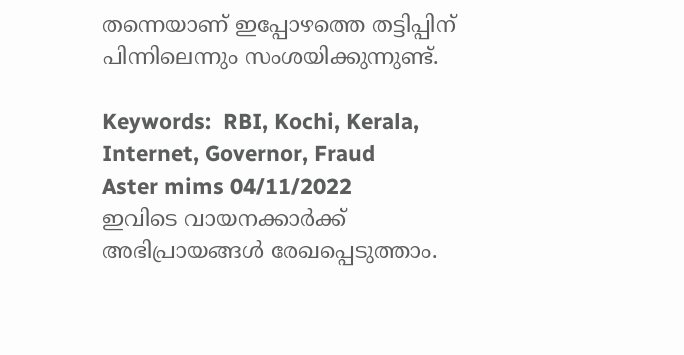തന്നെയാണ് ഇപ്പോഴത്തെ തട്ടിപ്പിന് പിന്നിലെന്നും സംശയിക്കുന്നുണ്ട്.

Keywords:  RBI, Kochi, Kerala, Internet, Governor, Fraud
Aster mims 04/11/2022
ഇവിടെ വായനക്കാർക്ക് അഭിപ്രായങ്ങൾ രേഖപ്പെടുത്താം.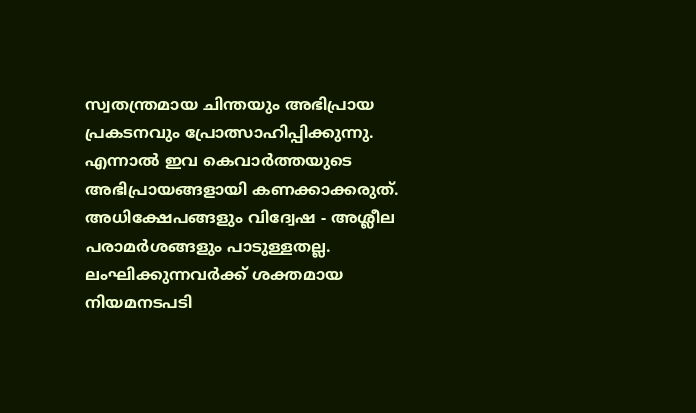സ്വതന്ത്രമായ ചിന്തയും അഭിപ്രായ പ്രകടനവും പ്രോത്സാഹിപ്പിക്കുന്നു. എന്നാൽ ഇവ കെവാർത്തയുടെ അഭിപ്രായങ്ങളായി കണക്കാക്കരുത്. അധിക്ഷേപങ്ങളും വിദ്വേഷ - അശ്ലീല പരാമർശങ്ങളും പാടുള്ളതല്ല. ലംഘിക്കുന്നവർക്ക് ശക്തമായ നിയമനടപടി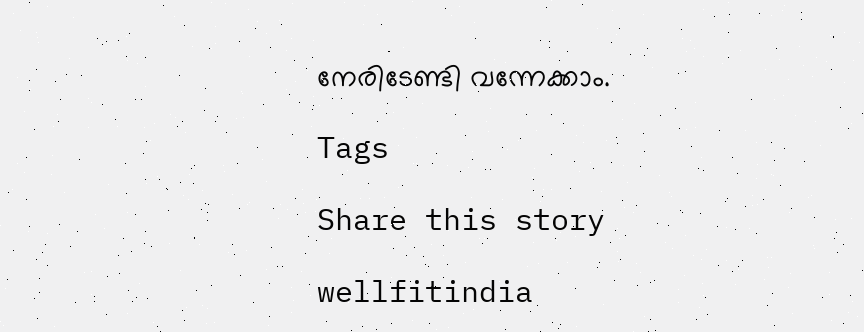നേരിടേണ്ടി വന്നേക്കാം.

Tags

Share this story

wellfitindia